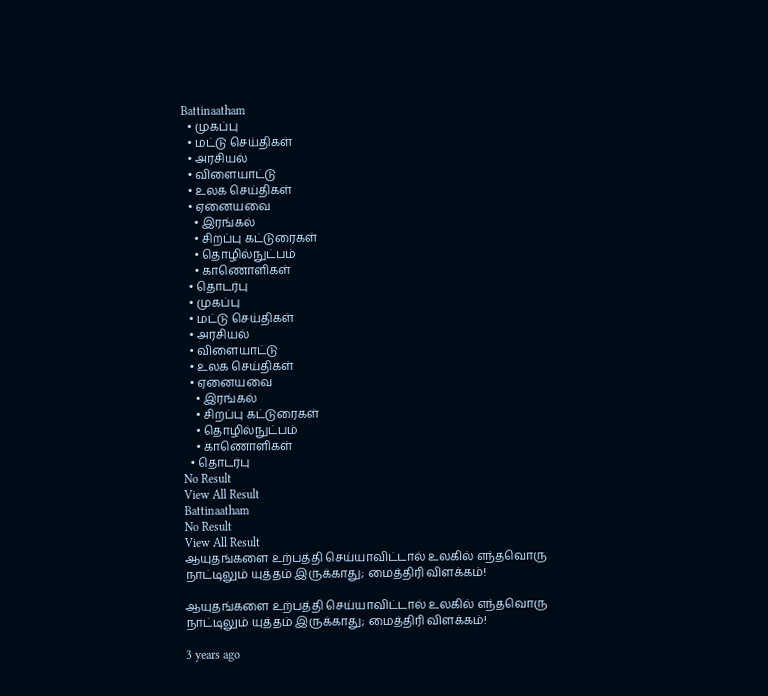Battinaatham
  • முகப்பு
  • மட்டு செய்திகள்
  • அரசியல்
  • விளையாட்டு
  • உலக செய்திகள்
  • ஏனையவை
    • இரங்கல்
    • சிறப்பு கட்டுரைகள்
    • தொழில்நுட்பம்
    • காணொளிகள்
  • தொடர்பு
  • முகப்பு
  • மட்டு செய்திகள்
  • அரசியல்
  • விளையாட்டு
  • உலக செய்திகள்
  • ஏனையவை
    • இரங்கல்
    • சிறப்பு கட்டுரைகள்
    • தொழில்நுட்பம்
    • காணொளிகள்
  • தொடர்பு
No Result
View All Result
Battinaatham
No Result
View All Result
ஆயுதங்களை உற்பத்தி செய்யாவிட்டால் உலகில் எந்தவொரு நாட்டிலும் யுத்தம் இருக்காது; மைத்திரி விளக்கம்!

ஆயுதங்களை உற்பத்தி செய்யாவிட்டால் உலகில் எந்தவொரு நாட்டிலும் யுத்தம் இருக்காது; மைத்திரி விளக்கம்!

3 years ago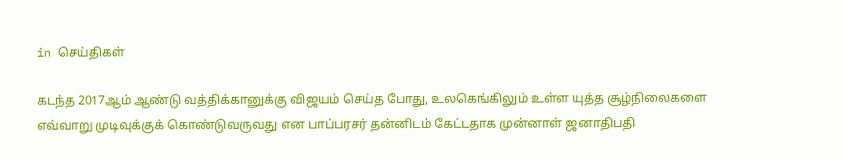in செய்திகள்

கடந்த 2017ஆம் ஆண்டு வத்திக்கானுக்கு விஜயம் செய்த போது, உலகெங்கிலும் உள்ள யுத்த சூழ்நிலைகளை எவ்வாறு முடிவுக்குக் கொண்டுவருவது என பாப்பரசர் தன்னிடம் கேட்டதாக முன்னாள் ஜனாதிபதி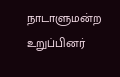நாடாளுமன்ற உறுப்பினர்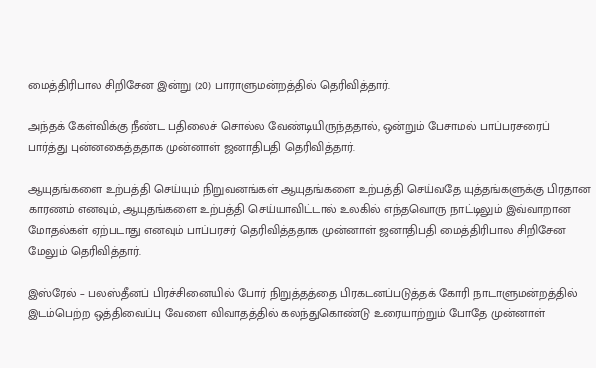மைத்திரிபால சிறிசேன இன்று (20) பாராளுமன்றத்தில் தெரிவித்தார்.

அந்தக் கேள்விக்கு நீண்ட பதிலைச் சொல்ல வேண்டியிருந்ததால், ஒன்றும் பேசாமல் பாப்பரசரைப் பார்த்து புன்னகைத்ததாக முன்னாள் ஜனாதிபதி தெரிவித்தார்.

ஆயுதங்களை உற்பத்தி செய்யும் நிறுவனங்கள் ஆயுதங்களை உற்பத்தி செய்வதே யுத்தங்களுக்கு பிரதான காரணம் எனவும், ஆயுதங்களை உற்பத்தி செய்யாவிட்டால் உலகில் எந்தவொரு நாட்டிலும் இவ்வாறான மோதல்கள் ஏற்படாது எனவும் பாப்பரசர் தெரிவித்ததாக முன்னாள் ஜனாதிபதி மைத்திரிபால சிறிசேன மேலும் தெரிவித்தார்.

இஸ்ரேல் – பலஸ்தீனப் பிரச்சினையில் போர் நிறுத்தத்தை பிரகடனப்படுத்தக் கோரி நாடாளுமன்றத்தில் இடம்பெற்ற ஒத்திவைப்பு வேளை விவாதத்தில் கலந்துகொண்டு உரையாற்றும் போதே முன்னாள்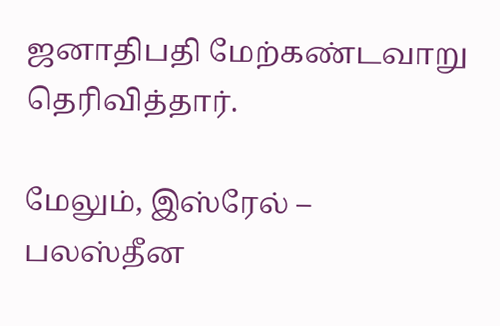ஜனாதிபதி மேற்கண்டவாறு தெரிவித்தார்.

மேலும், இஸ்ரேல் – பலஸ்தீன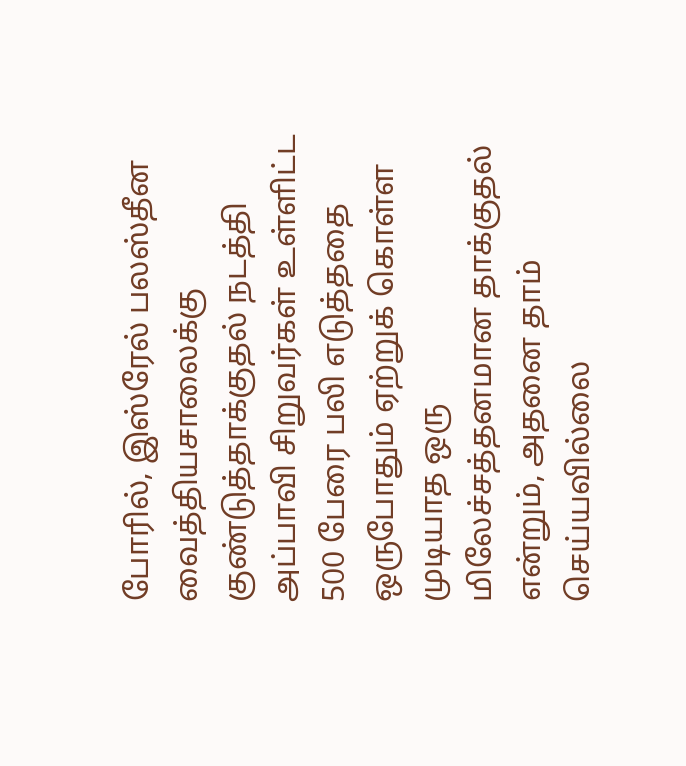போரில், இஸ்ரேல் பலஸ்தீன வைத்தியசாலைக்கு குண்டுத்தாக்குதல் நடத்தி அப்பாவி சிறுவர்கள் உள்ளிட்ட 500 பேரை பலி எடுத்ததை ஒருபோதும் ஏற்றுக் கொள்ள முடியாத ஒரு மிலேச்சத்தனமான தாக்குதல் என்றும், அதனை தாம் செய்யவில்லை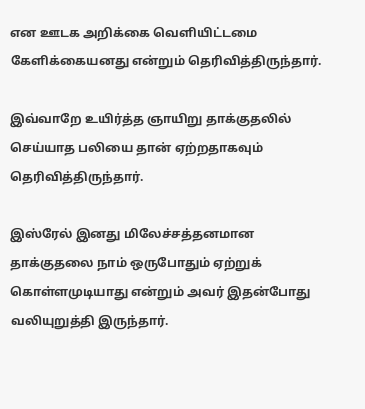என ஊடக அறிக்கை வெளியிட்டமை கேளிக்கையனது என்றும் தெரிவித்திருந்தார்.

இவ்வாறே உயிர்த்த ஞாயிறு தாக்குதலில் செய்யாத பலியை தான் ஏற்றதாகவும் தெரிவித்திருந்தார்.

இஸ்ரேல் இனது மிலேச்சத்தனமான தாக்குதலை நாம் ஒருபோதும் ஏற்றுக் கொள்ளமுடியாது என்றும் அவர் இதன்போது வலியுறுத்தி இருந்தார்.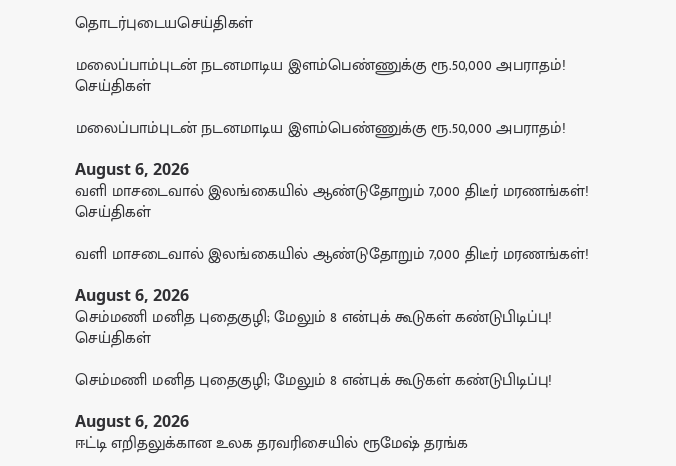தொடர்புடையசெய்திகள்

மலைப்பாம்புடன் நடனமாடிய இளம்பெண்ணுக்கு ரூ.50,000 அபராதம்!
செய்திகள்

மலைப்பாம்புடன் நடனமாடிய இளம்பெண்ணுக்கு ரூ.50,000 அபராதம்!

August 6, 2026
வளி மாசடைவால் இலங்கையில் ஆண்டுதோறும் 7,000 திடீர் மரணங்கள்!
செய்திகள்

வளி மாசடைவால் இலங்கையில் ஆண்டுதோறும் 7,000 திடீர் மரணங்கள்!

August 6, 2026
செம்மணி மனித புதைகுழி; மேலும் 8 என்புக் கூடுகள் கண்டுபிடிப்பு!
செய்திகள்

செம்மணி மனித புதைகுழி; மேலும் 8 என்புக் கூடுகள் கண்டுபிடிப்பு!

August 6, 2026
ஈட்டி எறிதலுக்கான உலக தரவரிசையில் ரூமேஷ் தரங்க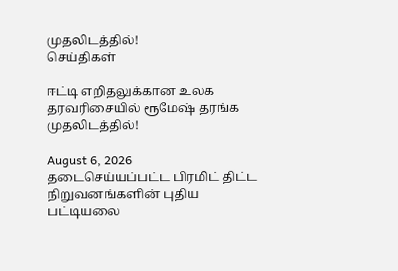முதலிடத்தில்!
செய்திகள்

ஈட்டி எறிதலுக்கான உலக தரவரிசையில் ரூமேஷ் தரங்க முதலிடத்தில்!

August 6, 2026
தடைசெய்யப்பட்ட பிரமிட் திட்ட நிறுவனங்களின் புதிய பட்டியலை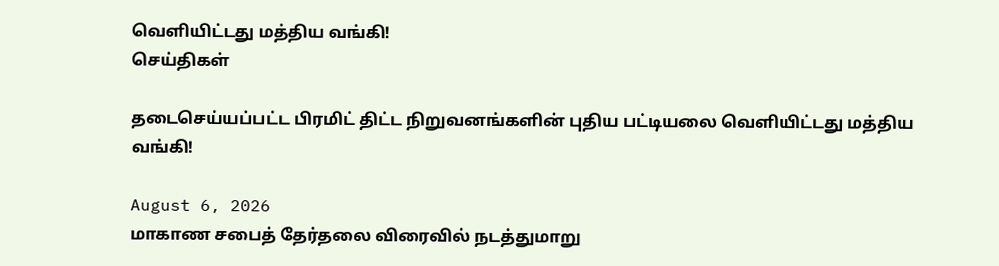வெளியிட்டது மத்திய வங்கி!
செய்திகள்

தடைசெய்யப்பட்ட பிரமிட் திட்ட நிறுவனங்களின் புதிய பட்டியலை வெளியிட்டது மத்திய வங்கி!

August 6, 2026
மாகாண சபைத் தேர்தலை விரைவில் நடத்துமாறு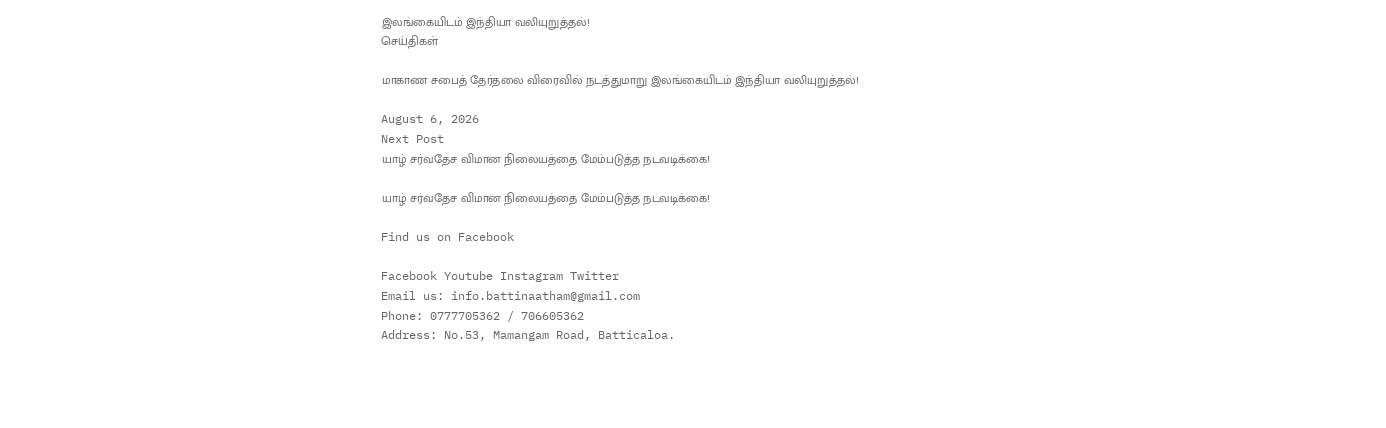இலங்கையிடம் இந்தியா வலியுறுத்தல்!
செய்திகள்

மாகாண சபைத் தேர்தலை விரைவில் நடத்துமாறு இலங்கையிடம் இந்தியா வலியுறுத்தல்!

August 6, 2026
Next Post
யாழ் சர்வதேச விமான நிலையத்தை மேம்படுத்த நடவடிக்கை!

யாழ் சர்வதேச விமான நிலையத்தை மேம்படுத்த நடவடிக்கை!

Find us on Facebook

Facebook Youtube Instagram Twitter
Email us: info.battinaatham@gmail.com
Phone: 0777705362 / 706605362
Address: No.53, Mamangam Road, Batticaloa.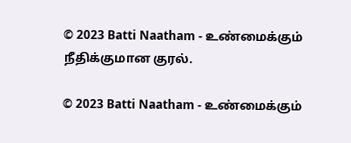© 2023 Batti Naatham - உண்மைக்கும் நீதிக்குமான குரல்.

© 2023 Batti Naatham - உண்மைக்கும்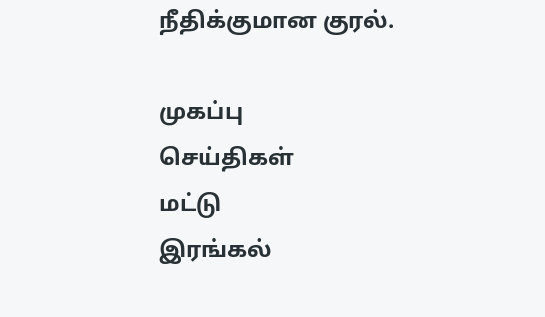நீதிக்குமான குரல்.

முகப்பு
செய்திகள்
மட்டு
இரங்கல்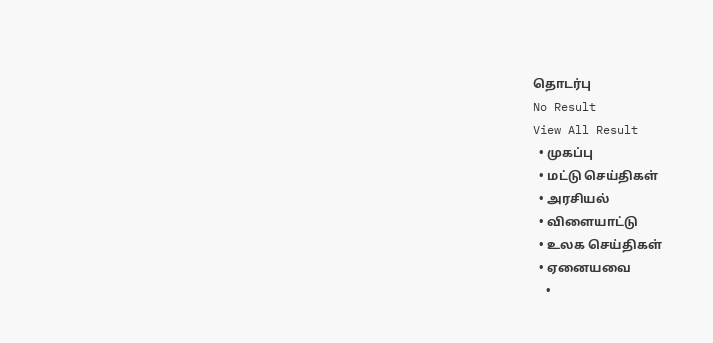தொடர்பு
No Result
View All Result
  • முகப்பு
  • மட்டு செய்திகள்
  • அரசியல்
  • விளையாட்டு
  • உலக செய்திகள்
  • ஏனையவை
    •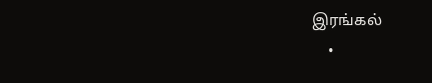இரங்கல்
    •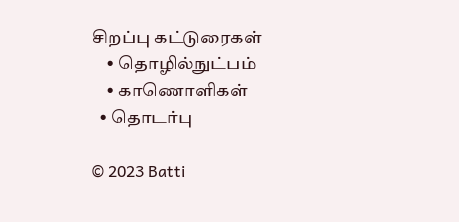சிறப்பு கட்டுரைகள்
    • தொழில்நுட்பம்
    • காணொளிகள்
  • தொடர்பு

© 2023 Batti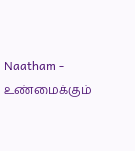Naatham - உண்மைக்கும்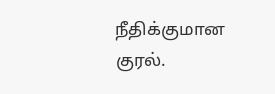நீதிக்குமான குரல்.